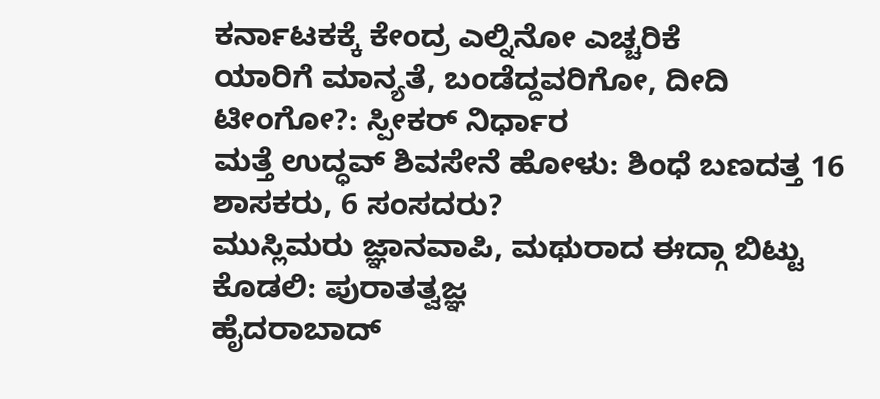ಕರ್ನಾಟಕಕ್ಕೆ ಕೇಂದ್ರ ಎಲ್ನಿನೋ ಎಚ್ಚರಿಕೆ
ಯಾರಿಗೆ ಮಾನ್ಯತೆ, ಬಂಡೆದ್ದವರಿಗೋ, ದೀದಿ ಟೀಂಗೋ?: ಸ್ಪೀಕರ್ ನಿರ್ಧಾರ
ಮತ್ತೆ ಉದ್ಧವ್ ಶಿವಸೇನೆ ಹೋಳು: ಶಿಂಧೆ ಬಣದತ್ತ 16 ಶಾಸಕರು, 6 ಸಂಸದರು?
ಮುಸ್ಲಿಮರು ಜ್ಞಾನವಾಪಿ, ಮಥುರಾದ ಈದ್ಗಾ ಬಿಟ್ಟು ಕೊಡಲಿ: ಪುರಾತತ್ವಜ್ಞ
ಹೈದರಾಬಾದ್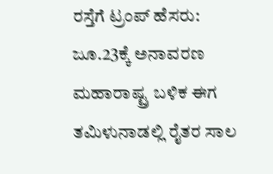ರಸ್ತೆಗೆ ಟ್ರಂಪ್ ಹೆಸರು: ಜೂ.23ಕ್ಕೆ ಅನಾವರಣ
ಮಹಾರಾಷ್ಟ್ರ ಬಳಿಕ ಈಗ ತಮಿಳುನಾಡಲ್ಲಿ ರೈತರ ಸಾಲ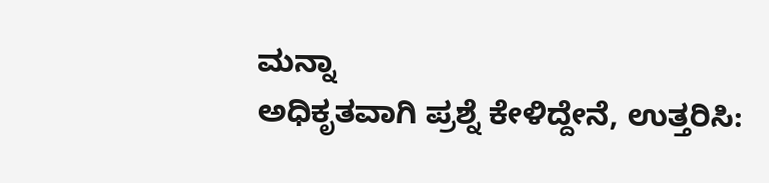ಮನ್ನಾ
ಅಧಿಕೃತವಾಗಿ ಪ್ರಶ್ನೆ ಕೇಳಿದ್ದೇನೆ, ಉತ್ತರಿಸಿ: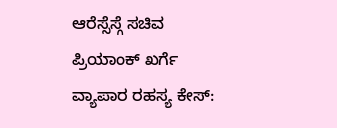ಆರೆಸ್ಸೆಸ್ಗೆ ಸಚಿವ ಪ್ರಿಯಾಂಕ್ ಖರ್ಗೆ
ವ್ಯಾಪಾರ ರಹಸ್ಯ ಕೇಸ್: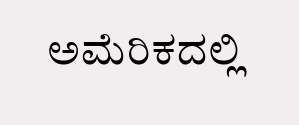ಅಮೆರಿಕದಲ್ಲಿ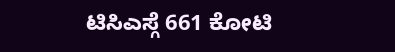ಟಿಸಿಎಸ್ಗೆ 661 ಕೋಟಿ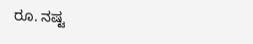ರೂ. ನಷ್ಟ